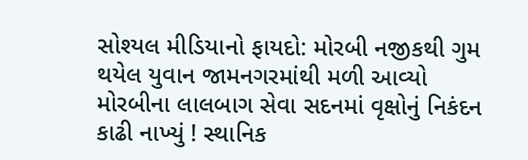સોશ્યલ મીડિયાનો ફાયદો: મોરબી નજીકથી ગુમ થયેલ યુવાન જામનગરમાંથી મળી આવ્યો મોરબીના લાલબાગ સેવા સદનમાં વૃક્ષોનું નિકંદન કાઢી નાખ્યું ! સ્થાનિક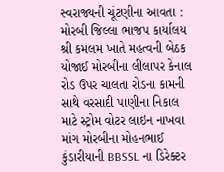સ્વરાજ્યની ચૂંટણીના આવતા : મોરબી જિલ્લા ભાજપ કાર્યાલય શ્રી કમલમ ખાતે મહત્વની બેઠક યોજાઈ મોરબીના લીલાપર કેનાલ રોડ ઉપર ચાલતા રોડના કામની સાથે વરસાદી પાણીના નિકાલ માટે સ્ટ્રોમ વોટર લાઇન નાખવા માંગ મોરબીના મોહનભાઈ કુંડારીયાની BBSSL ના ડિરેક્ટર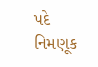પદે નિમણૂક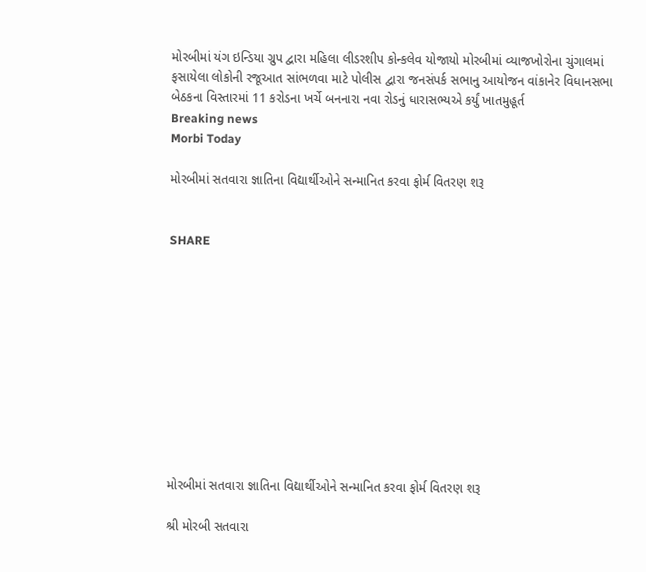મોરબીમાં યંગ ઇન્ડિયા ગ્રુપ દ્વારા મહિલા લીડરશીપ કોન્કલેવ યોજાયો મોરબીમાં વ્યાજખોરોના ચુંગાલમાં ફસાયેલા લોકોની રજૂઆત સાંભળવા માટે પોલીસ દ્વારા જનસંપર્ક સભાનુ આયોજન વાંકાનેર વિધાનસભા બેઠકના વિસ્તારમાં 11 કરોડના ખર્ચે બનનારા નવા રોડનું ધારાસભ્યએ કર્યું ખાતમુહૂર્ત
Breaking news
Morbi Today

મોરબીમાં સતવારા જ્ઞાતિના વિદ્યાર્થીઓને સન્માનિત કરવા ફોર્મ વિતરણ શરૂ


SHARE











મોરબીમાં સતવારા જ્ઞાતિના વિદ્યાર્થીઓને સન્માનિત કરવા ફોર્મ વિતરણ શરૂ

શ્રી મોરબી સતવારા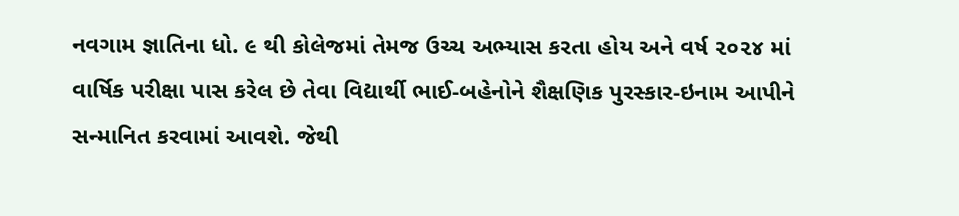નવગામ જ્ઞાતિના ધો. ૯ થી કોલેજમાં તેમજ ઉચ્ચ અભ્યાસ કરતા હોય અને વર્ષ ૨૦૨૪ માં વાર્ષિક પરીક્ષા પાસ કરેલ છે તેવા વિદ્યાર્થી ભાઈ-બહેનોને શૈક્ષણિક પુરસ્કાર-ઇનામ આપીને સન્માનિત કરવામાં આવશે. જેથી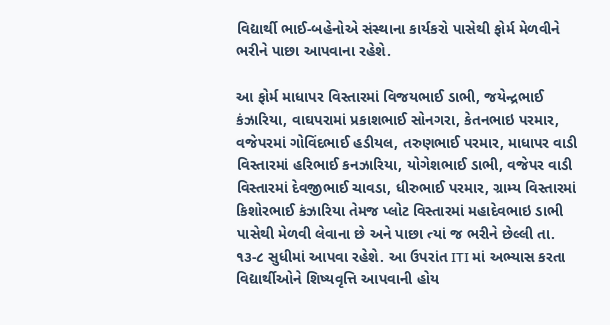વિદ્યાર્થી ભાઈ-બહેનોએ સંસ્થાના કાર્યકરો પાસેથી ફોર્મ મેળવીને ભરીને પાછા આપવાના રહેશે.

આ ફોર્મ માધાપર વિસ્તારમાં વિજયભાઈ ડાભી, જયેન્દ્રભાઈ કંઝારિયા, વાઘપરામાં પ્રકાશભાઈ સોનગરા, કેતનભાઇ પરમાર, વજેપરમાં ગોવિંદભાઈ હડીયલ, તરુણભાઈ પરમાર, માધાપર વાડી વિસ્તારમાં હરિભાઈ કનઝારિયા, યોગેશભાઈ ડાભી, વજેપર વાડી વિસ્તારમાં દેવજીભાઈ ચાવડા, ધીરુભાઈ પરમાર, ગ્રામ્ય વિસ્તારમાં કિશોરભાઈ કંઝારિયા તેમજ પ્લોટ વિસ્તારમાં મહાદેવભાઇ ડાભી પાસેથી મેળવી લેવાના છે અને પાછા ત્યાં જ ભરીને છેલ્લી તા. ૧૩-૮ સુધીમાં આપવા રહેશે. આ ઉપરાંત ITI માં અભ્યાસ કરતા વિદ્યાર્થીઓને શિષ્યવૃત્તિ આપવાની હોય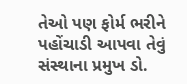તેઓ પણ ફોર્મ ભરીને પહોંચાડી આપવા તેવું સંસ્થાના પ્રમુખ ડો.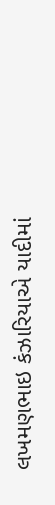લખમણભાઇ કંઝારિયાએ યાદીમાં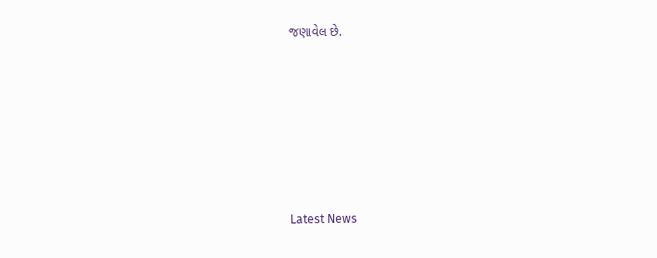જણાવેલ છે.






Latest News